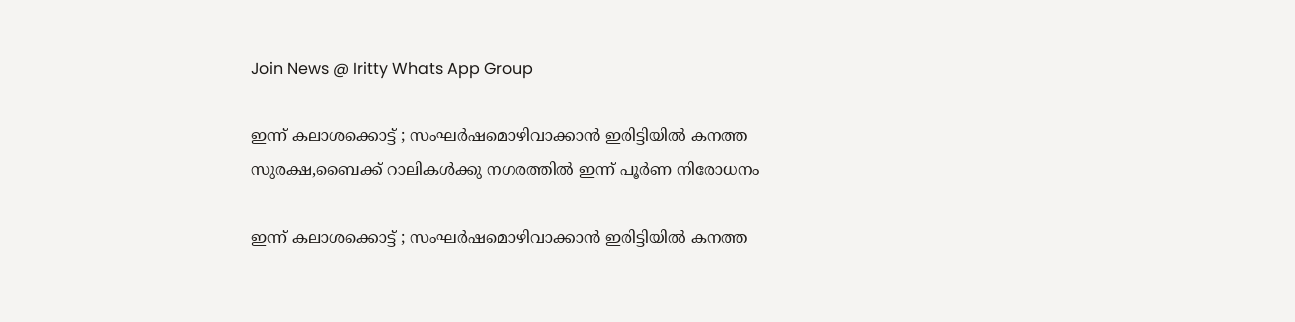Join News @ Iritty Whats App Group

ഇന്ന് കലാശക്കൊട്ട് ; സംഘർഷമൊഴിവാക്കാൻ ഇരിട്ടിയിൽ കനത്ത സുരക്ഷ,ബൈക്ക് റാലികൾക്കു നഗരത്തിൽ ഇന്ന് പൂർണ നിരോധനം

ഇന്ന് കലാശക്കൊട്ട് ; സംഘർഷമൊഴിവാക്കാൻ ഇരിട്ടിയിൽ കനത്ത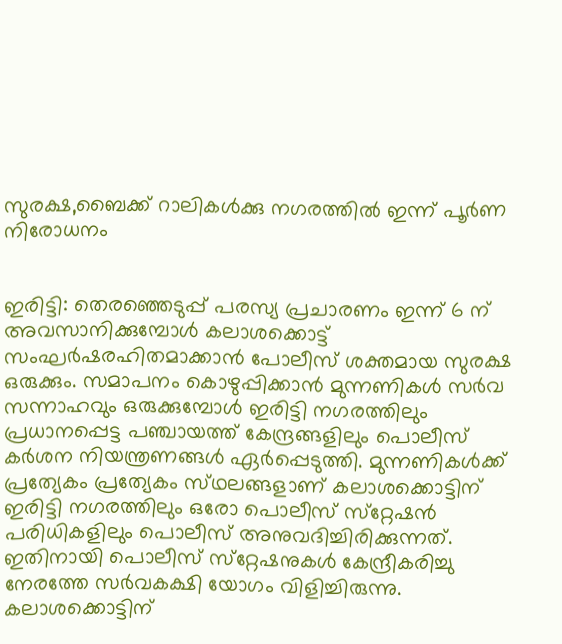സുരക്ഷ,ബൈക്ക് റാലികൾക്കു നഗരത്തിൽ ഇന്ന് പൂർണ നിരോധനം


ഇരിട്ടി: തെരഞ്ഞെടുപ്പ് പരസ്യ പ്രചാരണം ഇന്ന് 6 ന് അവസാനിക്കുമ്പോൾ കലാശക്കൊട്ട് സംഘർഷരഹിതമാക്കാൻ പോലീസ് ശക്തമായ സുരക്ഷ ഒരുക്കും. സമാപനം കൊഴുപ്പിക്കാൻ മുന്നണികൾ സർവ സന്നാഹവും ഒരുക്കുമ്പോൾ ഇരിട്ടി നഗരത്തിലും പ്രധാനപ്പെട്ട പഞ്ചായത്ത് കേന്ദ്രങ്ങളിലും പൊലീസ് കർശന നിയന്ത്രണങ്ങൾ ഏർപ്പെടുത്തി. മുന്നണികൾക്ക് പ്രത്യേകം പ്രത്യേകം സ്‌ഥലങ്ങളാണ് കലാശക്കൊട്ടിന് ഇരിട്ടി നഗരത്തിലും ഒരോ പൊലീസ് സ്‌റ്റേഷൻ പരിധികളിലും പൊലീസ് അനുവദിച്ചിരിക്കുന്നത്. ഇതിനായി പൊലീസ് സ്‌റ്റേഷനുകൾ കേന്ദ്രീകരിച്ചു നേരത്തേ സർവകക്ഷി യോഗം വിളിച്ചിരുന്നു. കലാശക്കൊട്ടിന്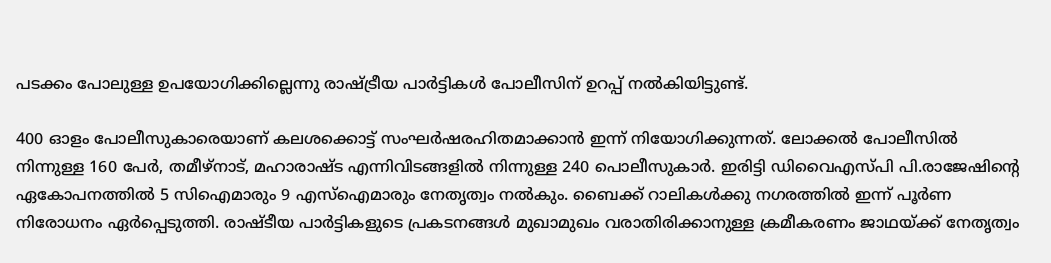പടക്കം പോലുള്ള ഉപയോഗിക്കില്ലെന്നു രാഷ്ട്രീയ പാർട്ടികൾ പോലീസിന് ഉറപ്പ് നൽകിയിട്ടുണ്ട്.

400 ഓളം പോലീസുകാരെയാണ് കലശക്കൊട്ട് സംഘർഷരഹിതമാക്കാൻ ഇന്ന് നിയോഗിക്കുന്നത്. ലോക്കൽ പോലീസിൽ നിന്നുള്ള 160 പേർ, തമീഴ്‌നാട്, മഹാരാഷ്‌ട എന്നിവിടങ്ങളിൽ നിന്നുള്ള 240 പൊലീസുകാർ. ഇരിട്ടി ഡിവൈഎസ്‌പി പി.രാജേഷിൻ്റെ ഏകോപനത്തിൽ 5 സിഐമാരും 9 എസ്ഐമാരും നേതൃത്വം നൽകും. ബൈക്ക് റാലികൾക്കു നഗരത്തിൽ ഇന്ന് പൂർണ നിരോധനം ഏർപ്പെടുത്തി. രാഷ്‌ടീയ പാർട്ടികളുടെ പ്രകടനങ്ങൾ മുഖാമുഖം വരാതിരിക്കാനുള്ള ക്രമീകരണം ജാഥയ്ക്ക് നേതൃത്വം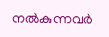നൽകുന്നവർ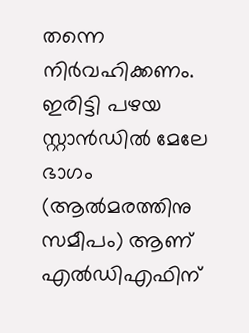തന്നെ നിർവഹിക്കണം. ഇരിട്ടി പഴയ സ്റ്റാൻഡിൽ മേലേ ഭാഗം (ആൽമരത്തിനു സമീപം) ആണ്  എൽഡിഎഫിന്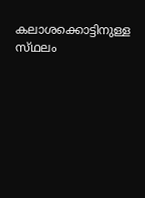കലാശക്കൊട്ടിനുള്ള സ്‌ഥലം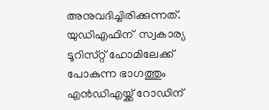അനുവദിച്ചിരിക്കുന്നത്. യുഡിഎഫിന്  സ്വകാര്യ ടൂറിസ്‌റ്റ് ഹോമിലേക്ക്  പോകുന്ന ഭാഗത്തും എൻഡിഎയ്ക്ക് റോഡിന്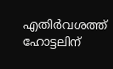എതിർവശത്ത് ഹോട്ടലിന്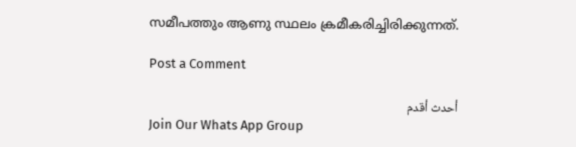സമീപത്തും ആണു സ്ഥലം ക്രമീകരിച്ചിരിക്കുന്നത്.

Post a Comment

أحدث أقدم
Join Our Whats App Group